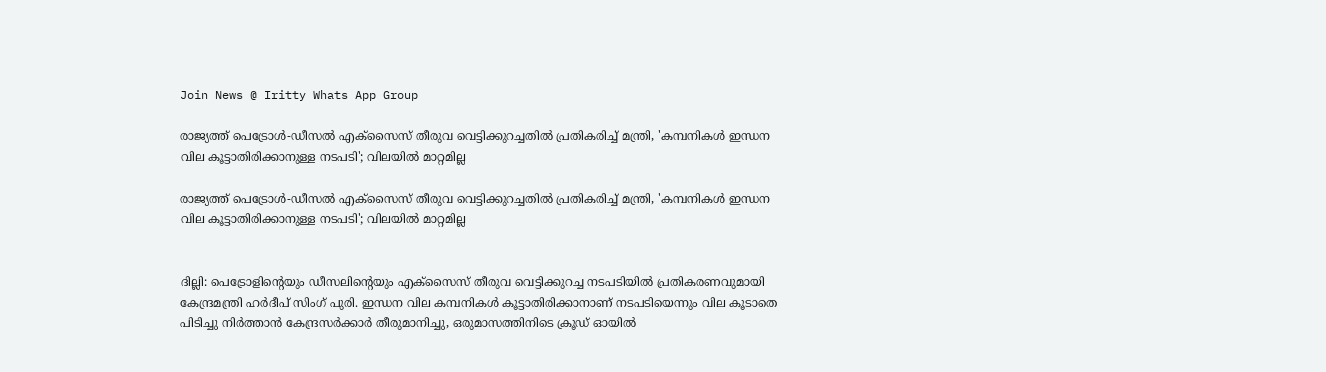Join News @ Iritty Whats App Group

രാജ്യത്ത് പെട്രോൾ-ഡീസൽ എക്സൈസ് തീരുവ വെട്ടിക്കുറച്ചതിൽ പ്രതികരിച്ച് മന്ത്രി, 'കമ്പനികൾ ഇന്ധന വില കൂട്ടാതിരിക്കാനുള്ള നടപടി'; വിലയിൽ മാറ്റമില്ല

രാജ്യത്ത് പെട്രോൾ-ഡീസൽ എക്സൈസ് തീരുവ വെട്ടിക്കുറച്ചതിൽ പ്രതികരിച്ച് മന്ത്രി, 'കമ്പനികൾ ഇന്ധന വില കൂട്ടാതിരിക്കാനുള്ള നടപടി'; വിലയിൽ മാറ്റമില്ല


ദില്ലി: പെട്രോളിന്‍റെയും ഡീസലിന്‍റെയും എക്സൈസ് തീരുവ വെട്ടിക്കുറച്ച നടപടിയില്‍ പ്രതികരണവുമായി കേന്ദ്രമന്ത്രി ഹർദീപ് സിംഗ് പുരി. ഇന്ധന വില കമ്പനികൾ കൂട്ടാതിരിക്കാനാണ് നടപടിയെന്നും വില കൂടാതെ പിടിച്ചു നിർത്താൻ കേന്ദ്രസർക്കാർ തീരുമാനിച്ചു, ഒരുമാസത്തിനിടെ ക്രൂഡ് ഓയിൽ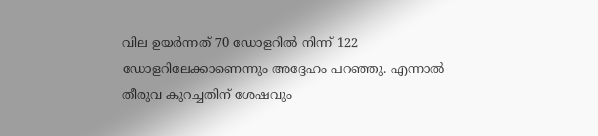വില ഉയർന്നത് 70 ഡോളറിൽ നിന്ന് 122 ഡോളറിലേക്കാണെന്നും അദ്ദേഹം പറഞ്ഞു. എന്നാല്‍ തീരുവ കുറച്ചതിന് ശേഷവും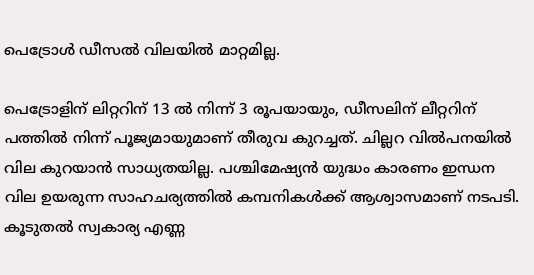പെട്രോൾ ഡീസൽ വിലയില്‍ മാറ്റമില്ല.

പെട്രോളിന് ലിറ്ററിന് 13 ൽ നിന്ന് 3 രൂപയായും, ഡീസലിന് ലീറ്ററിന് പത്തിൽ നിന്ന് പൂജ്യമായുമാണ് തീരുവ കുറച്ചത്. ചില്ലറ വിൽപനയില്‍ വില കുറയാൻ സാധ്യതയില്ല. പശ്ചിമേഷ്യൻ യുദ്ധം കാരണം ഇന്ധന വില ഉയരുന്ന സാഹചര്യത്തിൽ കമ്പനികൾക്ക് ആശ്വാസമാണ് നടപടി. കൂടുതല്‍ സ്വകാര്യ എണ്ണ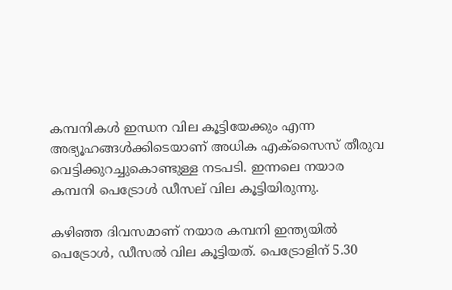കമ്പനികൾ ഇന്ധന വില കൂട്ടിയേക്കും എന്ന അഭ്യൂഹങ്ങൾക്കിടെയാണ് അധിക എക്സൈസ് തീരുവ വെട്ടിക്കുറച്ചുകൊണ്ടുള്ള നടപടി. ഇന്നലെ നയാര കമ്പനി പെട്രോൾ ഡീസല് വില കൂട്ടിയിരുന്നു.

കഴിഞ്ഞ ദിവസമാണ് നയാര കമ്പനി ഇന്ത്യയിൽ പെട്രോൾ, ഡീസൽ വില കൂട്ടിയത്. പെട്രോളിന് 5.30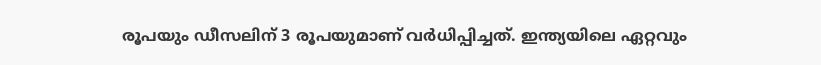രൂപയും ഡീസലിന് 3 രൂപയുമാണ് വർധിപ്പിച്ചത്. ഇന്ത്യയിലെ ഏറ്റവും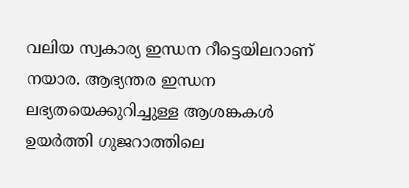വലിയ സ്വകാര്യ ഇന്ധന റീട്ടെയിലറാണ് നയാര. ആഭ്യന്തര ഇന്ധന ലഭ്യതയെക്കുറിച്ചുള്ള ആശങ്കകൾ ഉയർത്തി ഗുജറാത്തിലെ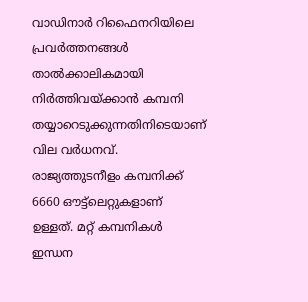വാഡിനാർ റിഫൈനറിയിലെ പ്രവർത്തനങ്ങൾ താൽക്കാലികമായി നിർത്തിവയ്ക്കാൻ കമ്പനി തയ്യാറെടുക്കുന്നതിനിടെയാണ് വില വർധനവ്. രാജ്യത്തുടനീളം കമ്പനിക്ക് 6660 ഔട്ട്ലെറ്റുകളാണ് ഉള്ളത്. മറ്റ് കമ്പനികൾ ഇന്ധന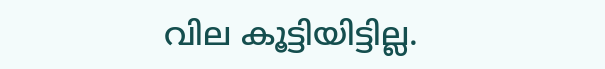വില കൂട്ടിയിട്ടില്ല.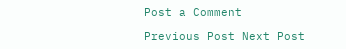Post a Comment

Previous Post Next Post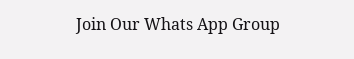Join Our Whats App Group